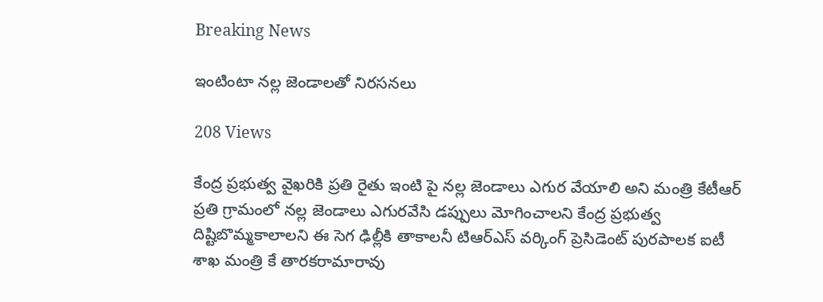Breaking News

ఇంటింటా నల్ల జెండాలతో నిరసనలు

208 Views

కేంద్ర ప్రభుత్వ వైఖరికి ప్రతి రైతు ఇంటి పై నల్ల జెండాలు ఎగుర వేయాలి అని మంత్రి కేటీఆర్ ప్రతి గ్రామంలో నల్ల జెండాలు ఎగురవేసి డప్పులు మోగించాలని కేంద్ర ప్రభుత్వ దిష్టిబొమ్మకాలాలని ఈ సెగ ఢిల్లీకి తాకాలనీ టిఆర్ఎస్ వర్కింగ్ ప్రెసిడెంట్ పురపాలక ఐటీ శాఖ మంత్రి కే తారకరామారావు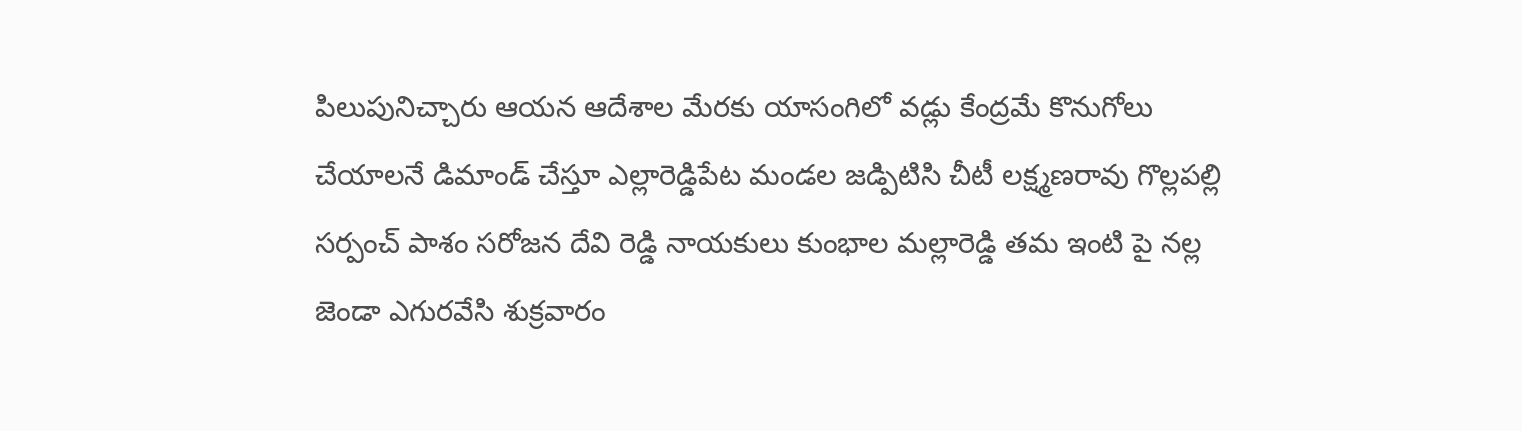పిలుపునిచ్చారు ఆయన ఆదేశాల మేరకు యాసంగిలో వడ్లు కేంద్రమే కొనుగోలు చేయాలనే డిమాండ్ చేస్తూ ఎల్లారెడ్డిపేట మండల జడ్పిటిసి చీటీ లక్ష్మణరావు గొల్లపల్లి సర్పంచ్ పాశం సరోజన దేవి రెడ్డి నాయకులు కుంభాల మల్లారెడ్డి తమ ఇంటి పై నల్ల జెండా ఎగురవేసి శుక్రవారం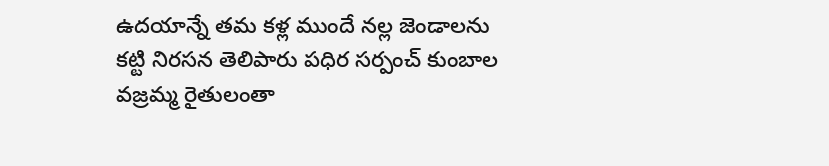ఉదయాన్నే తమ కళ్ల ముందే నల్ల జెండాలను కట్టి నిరసన తెలిపారు పధిర సర్పంచ్ కుంబాల వజ్రమ్మ రైతులంతా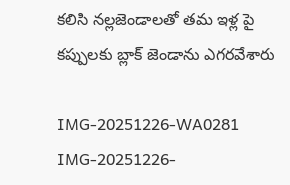కలిసి నల్లజెండాలతో తమ ఇళ్ల పై కప్పులకు బ్లాక్ జెండాను ఎగరవేశారు

IMG-20251226-WA0281
IMG-20251226-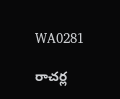WA0281

రాచర్ల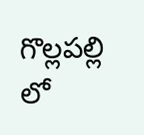గొల్లపల్లి లో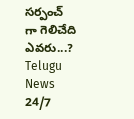సర్పంచ్ గా గెలిచేది ఎవరు...?
Telugu News 24/7